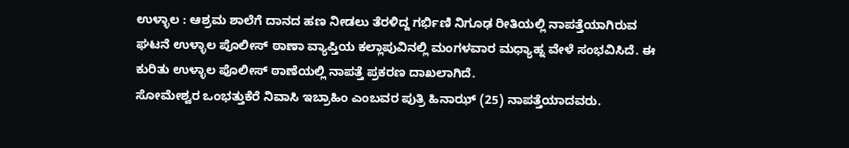ಉಳ್ಳಾಲ : ಆಶ್ರಮ ಶಾಲೆಗೆ ದಾನದ ಹಣ ನೀಡಲು ತೆರಳಿದ್ದ ಗರ್ಭಿಣಿ ನಿಗೂಢ ರೀತಿಯಲ್ಲಿ ನಾಪತ್ತೆಯಾಗಿರುವ ಘಟನೆ ಉಳ್ಳಾಲ ಪೊಲೀಸ್ ಠಾಣಾ ವ್ಯಾಪ್ತಿಯ ಕಲ್ಲಾಪುವಿನಲ್ಲಿ ಮಂಗಳವಾರ ಮಧ್ಯಾಹ್ನ ವೇಳೆ ಸಂಭವಿಸಿದೆ. ಈ ಕುರಿತು ಉಳ್ಳಾಲ ಪೊಲೀಸ್ ಠಾಣೆಯಲ್ಲಿ ನಾಪತ್ತೆ ಪ್ರಕರಣ ದಾಖಲಾಗಿದೆ.
ಸೋಮೇಶ್ವರ ಒಂಭತ್ತುಕೆರೆ ನಿವಾಸಿ ಇಬ್ರಾಹಿಂ ಎಂಬವರ ಪುತ್ರಿ ಹಿನಾಝ್ (25) ನಾಪತ್ತೆಯಾದವರು.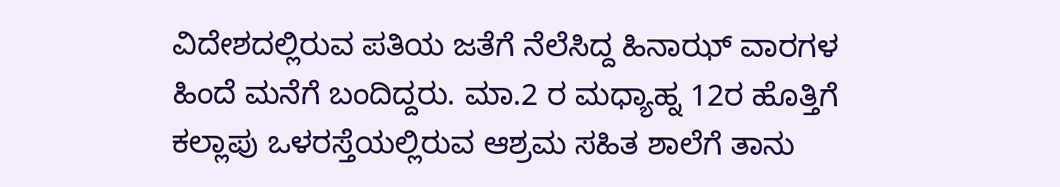ವಿದೇಶದಲ್ಲಿರುವ ಪತಿಯ ಜತೆಗೆ ನೆಲೆಸಿದ್ದ ಹಿನಾಝ್ ವಾರಗಳ ಹಿಂದೆ ಮನೆಗೆ ಬಂದಿದ್ದರು. ಮಾ.2 ರ ಮಧ್ಯಾಹ್ನ 12ರ ಹೊತ್ತಿಗೆ ಕಲ್ಲಾಪು ಒಳರಸ್ತೆಯಲ್ಲಿರುವ ಆಶ್ರಮ ಸಹಿತ ಶಾಲೆಗೆ ತಾನು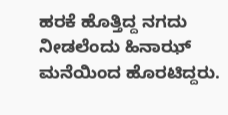ಹರಕೆ ಹೊತ್ತಿದ್ದ ನಗದು ನೀಡಲೆಂದು ಹಿನಾಝ್ ಮನೆಯಿಂದ ಹೊರಟಿದ್ದರು.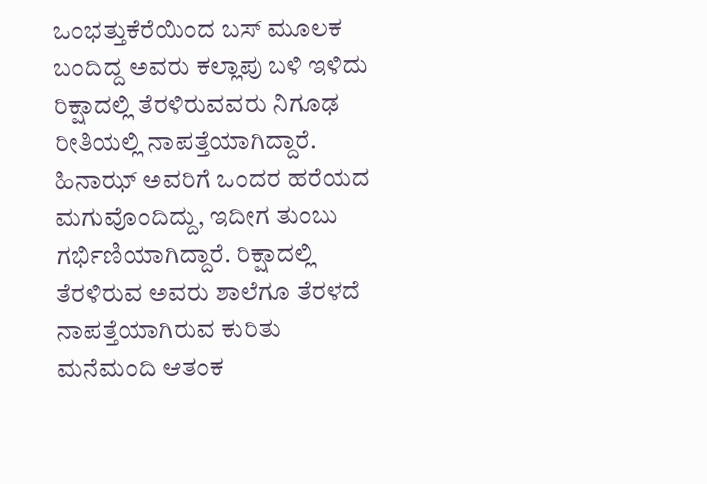ಒಂಭತ್ತುಕೆರೆಯಿಂದ ಬಸ್ ಮೂಲಕ ಬಂದಿದ್ದ ಅವರು ಕಲ್ಲಾಪು ಬಳಿ ಇಳಿದು ರಿಕ್ಷಾದಲ್ಲಿ ತೆರಳಿರುವವರು ನಿಗೂಢ ರೀತಿಯಲ್ಲಿ ನಾಪತ್ತೆಯಾಗಿದ್ದಾರೆ. ಹಿನಾಝ್ ಅವರಿಗೆ ಒಂದರ ಹರೆಯದ ಮಗುವೊಂದಿದ್ದು, ಇದೀಗ ತುಂಬು ಗರ್ಭಿಣಿಯಾಗಿದ್ದಾರೆ. ರಿಕ್ಷಾದಲ್ಲಿ ತೆರಳಿರುವ ಅವರು ಶಾಲೆಗೂ ತೆರಳದೆ ನಾಪತ್ತೆಯಾಗಿರುವ ಕುರಿತು ಮನೆಮಂದಿ ಆತಂಕ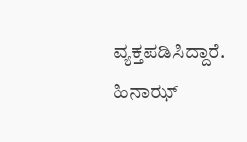ವ್ಯಕ್ತಪಡಿಸಿದ್ದಾರೆ. ಹಿನಾಝ್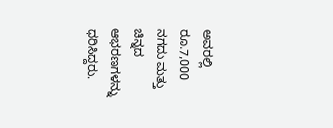ಅವರಲ್ಲಿ ರೂ.7,000 ನಗದು ಮತ್ತು ಚಿನ್ನದ ಆಭರಣಗಳನ್ನು ಧರಿಸಿದ್ದರು.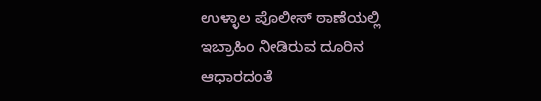ಉಳ್ಳಾಲ ಪೊಲೀಸ್ ಠಾಣೆಯಲ್ಲಿ ಇಬ್ರಾಹಿಂ ನೀಡಿರುವ ದೂರಿನ ಆಧಾರದಂತೆ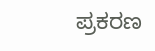ಪ್ರಕರಣ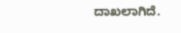ದಾಖಲಾಗಿದೆ.